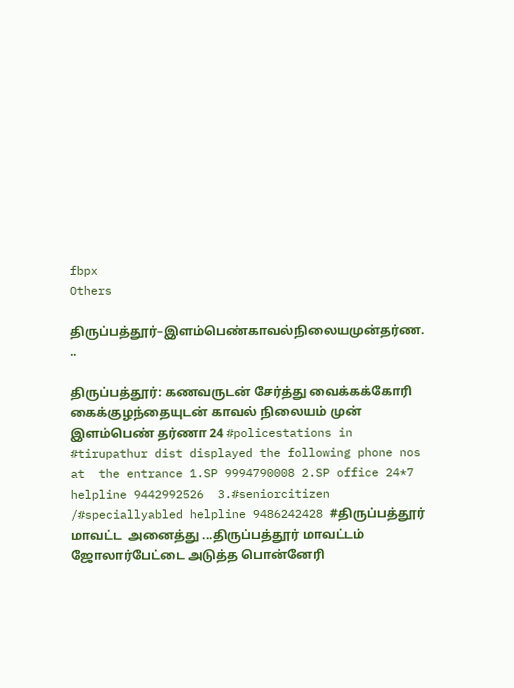fbpx
Others

திருப்பத்தூர்–இளம்பெண்காவல்நிலையமுன்தர்ண. ..

திருப்பத்தூர்: கணவருடன் சேர்த்து வைக்கக்கோரி கைக்குழந்தையுடன் காவல் நிலையம் முன் இளம்பெண் தர்ணா 24 #policestations in #tirupathur dist displayed the following phone nos at  the entrance 1.SP 9994790008 2.SP office 24*7 helpline 9442992526  3.#seniorcitizen /#speciallyabled helpline 9486242428 #திருப்பத்தூர் மாவட்ட  அனைத்து ...திருப்பத்தூர் மாவட்டம் ஜோலார்பேட்டை அடுத்த பொன்னேரி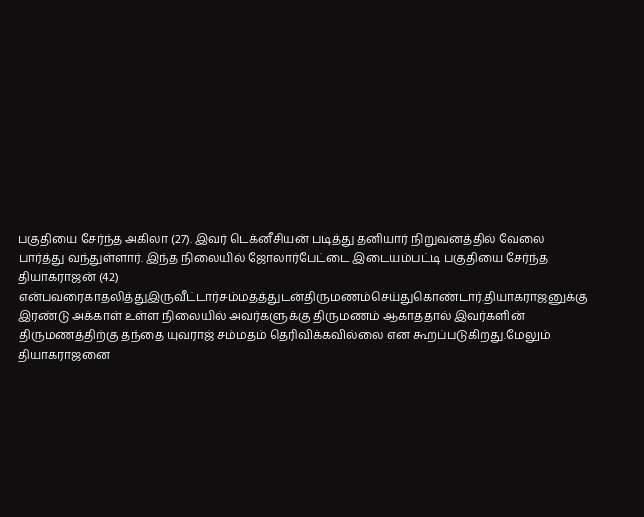பகுதியை சேர்ந்த அகிலா (27). இவர் டெக்னீசியன் படித்து தனியார் நிறுவனத்தில் வேலை பார்த்து வந்துள்ளார். இந்த நிலையில் ஜோலார்பேட்டை இடையம்பட்டி பகுதியை சேர்ந்த தியாகராஜன் (42) என்பவரைகாதலித்துஇருவீட்டார்சம்மதத்துடன்திருமணம்செய்துகொண்டார்.தியாகராஜனுக்கு இரண்டு அக்காள் உள்ள நிலையில் அவர்களுக்கு திருமணம் ஆகாததால் இவர்களின் திருமணத்திற்கு தந்தை யுவராஜ் சம்மதம் தெரிவிக்கவில்லை என கூறப்படுகிறது.மேலும் தியாகராஜனை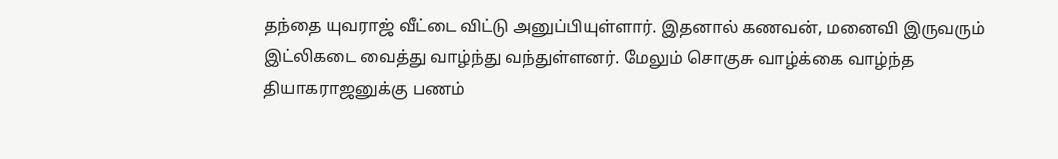தந்தை யுவராஜ் வீட்டை விட்டு அனுப்பியுள்ளார். இதனால் கணவன், மனைவி இருவரும் இட்லிகடை வைத்து வாழ்ந்து வந்துள்ளனர். மேலும் சொகுசு வாழ்க்கை வாழ்ந்த தியாகராஜனுக்கு பணம்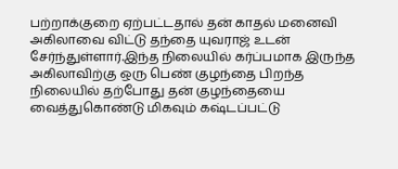பற்றாக்குறை ஏற்பட்டதால் தன் காதல் மனைவி அகிலாவை விட்டு தந்தை யுவராஜ் உடன் சேர்ந்துள்ளார்.இந்த நிலையில் கர்ப்பமாக இருந்த அகிலாவிற்கு ஒரு பெண் குழந்தை பிறந்த நிலையில் தற்போது தன் குழந்தையை வைத்துகொண்டு மிகவும் கஷ்டப்பட்டு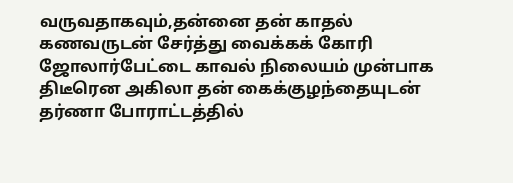வருவதாகவும்,தன்னை தன் காதல் கணவருடன் சேர்த்து வைக்கக் கோரி ஜோலார்பேட்டை காவல் நிலையம் முன்பாக திடீரென அகிலா தன் கைக்குழந்தையுடன் தர்ணா போராட்டத்தில்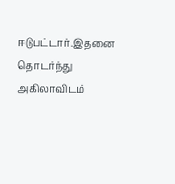ஈடுபட்டார்.இதனை தொடர்ந்து அகிலாவிடம்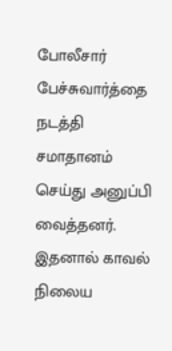போலீசார் பேச்சுவார்த்தை நடத்தி சமாதானம் செய்து அனுப்பி வைத்தனர். இதனால் காவல் நிலைய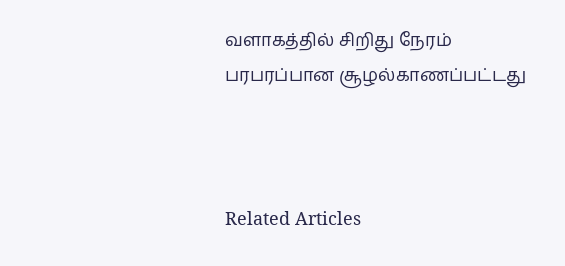வளாகத்தில் சிறிது நேரம் பரபரப்பான சூழல்காணப்பட்டது



Related Articles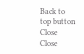Back to top button
Close
Close